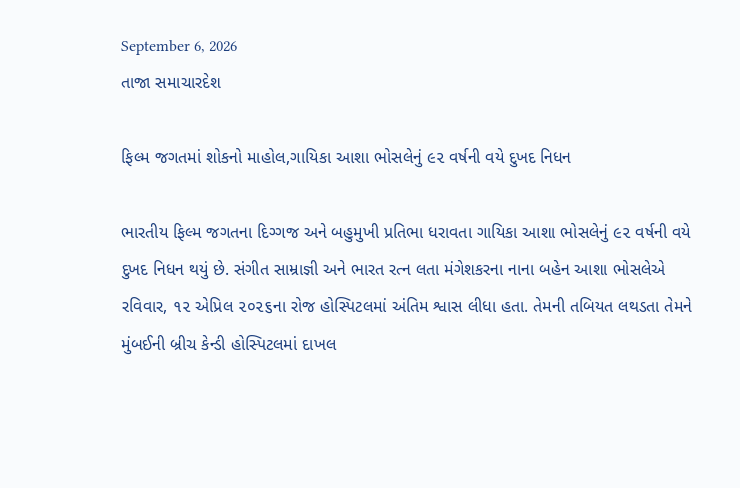September 6, 2026
તાજા સમાચારદેશ

ફિલ્મ જગતમાં શોકનો માહોલ,ગાયિકા આશા ભોસલેનું ૯૨ વર્ષની વયે દુખદ નિધન

ભારતીય ફિલ્મ જગતના દિગ્ગજ અને બહુમુખી પ્રતિભા ધરાવતા ગાયિકા આશા ભોસલેનું ૯૨ વર્ષની વયે દુખદ નિધન થયું છે. સંગીત સામ્રાજ્ઞી અને ભારત રત્ન લતા મંગેશકરના નાના બહેન આશા ભોસલેએ રવિવાર, ૧૨ એપ્રિલ ૨૦૨૬ના રોજ હોસ્પિટલમાં અંતિમ શ્વાસ લીધા હતા. તેમની તબિયત લથડતા તેમને મુંબઈની બ્રીચ કેન્ડી હોસ્પિટલમાં દાખલ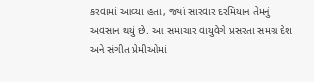કરવામાં આવ્યા હતા, જ્યાં સારવાર દરમિયાન તેમનું અવસાન થયું છે. આ સમાચાર વાયુવેગે પ્રસરતા સમગ્ર દેશ અને સંગીત પ્રેમીઓમાં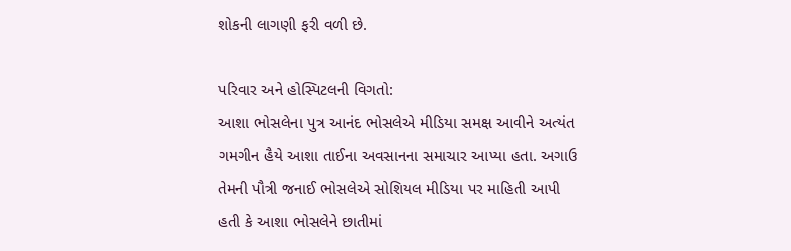શોકની લાગણી ફરી વળી છે.

પરિવાર અને હોસ્પિટલની વિગતો:
આશા ભોસલેના પુત્ર આનંદ ભોસલેએ મીડિયા સમક્ષ આવીને અત્યંત ગમગીન હૈયે આશા તાઈના અવસાનના સમાચાર આપ્યા હતા. અગાઉ તેમની પૌત્રી જનાઈ ભોસલેએ સોશિયલ મીડિયા પર માહિતી આપી હતી કે આશા ભોસલેને છાતીમાં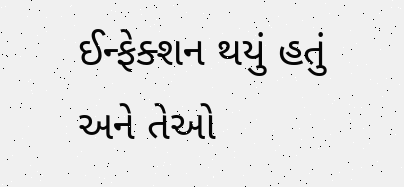ઈન્ફેક્શન થયું હતું અને તેઓ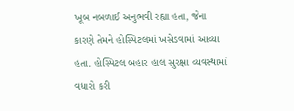ખૂબ નબળાઈ અનુભવી રહ્યા હતા, જેના કારણે તેમને હોસ્પિટલમાં ખસેડવામાં આવ્યા હતા. હોસ્પિટલ બહાર હાલ સુરક્ષા વ્યવસ્થામાં વધારો કરી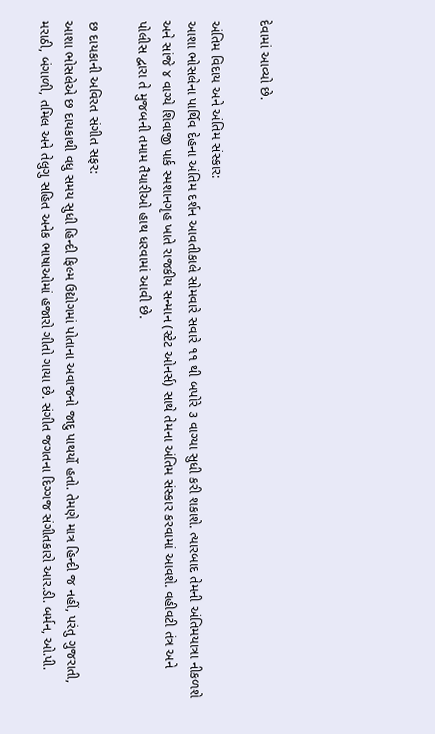દેવામાં આવ્યો છે.

અંતિમ વિદાય અને અંતિમ સંસ્કાર:
આશા ભોસલેના પાર્થિવ દેહના અંતિમ દર્શન આવતીકાલે સોમવારે સવારે ૧૧ થી બપોરે ૩ વાગ્યા સુધી કરી શકાશે. ત્યારબાદ તેમની અંતિમયાત્રા નીકળશે અને સાંજે ૪ વાગ્યે શિવાજી પાર્ક સ્મશાનગૃહ ખાતે રાજકીય સન્માન (સ્ટેટ ઓનર્સ) સાથે તેમના અંતિમ સંસ્કાર કરવામાં આવશે. વહીવટી તંત્ર અને પોલીસ દ્વારા તે મુજબની તમામ તૈયારીઓ હાથ ધરવામાં આવી છે.

છ દાયકાની અવિરત સંગીત સફર:
આશા ભોસલેએ છ દાયકાથી વધુ સમય સુધી હિન્દી ફિલ્મ ઉદ્યોગમાં પોતાના અવાજનો જાદુ પાથર્યો હતો. તેમણે માત્ર હિન્દી જ નહીં, પરંતુ ગુજરાતી, મરાઠી, બંગાળી, તમિલ અને તેલુગુ સહિત અનેક ભાષાઓમાં હજારો ગીતો ગાયા છે. સંગીત જગતના દિગ્ગજ સંગીતકારો આર.ડી. બર્મન, ઓ.પી.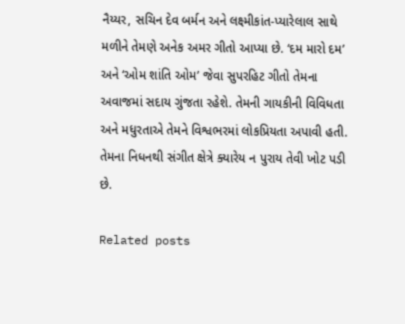નૈય્યર, સચિન દેવ બર્મન અને લક્ષ્મીકાંત-પ્યારેલાલ સાથે મળીને તેમણે અનેક અમર ગીતો આપ્યા છે. ‘દમ મારો દમ’ અને ‘ઓમ શાંતિ ઓમ’ જેવા સુપરહિટ ગીતો તેમના અવાજમાં સદાય ગુંજતા રહેશે. તેમની ગાયકીની વિવિધતા અને મધુરતાએ તેમને વિશ્વભરમાં લોકપ્રિયતા અપાવી હતી. તેમના નિધનથી સંગીત ક્ષેત્રે ક્યારેય ન પુરાય તેવી ખોટ પડી છે.

Related posts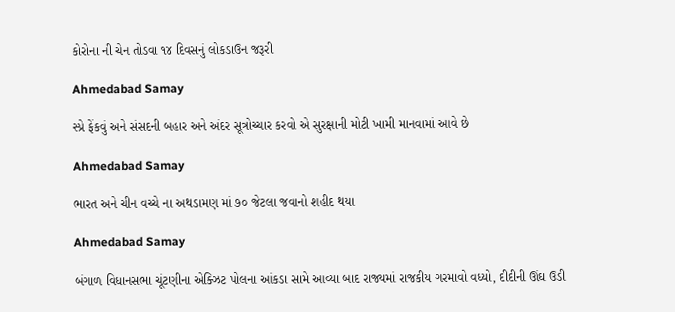કોરોના ની ચેન તોડવા ૧૪ દિવસનું લોકડાઉન જરૂરી

Ahmedabad Samay

સ્‍પ્રે ફેંકવું અને સંસદની બહાર અને અંદર સૂત્રોચ્‍ચાર કરવો એ સુરક્ષાની મોટી ખામી માનવામાં આવે છે

Ahmedabad Samay

ભારત અને ચીન વચ્ચે ના અથડામણ માં ૭૦ જેટલા જવાનો શહીદ થયા

Ahmedabad Samay

બંગાળ વિધાનસભા ચૂંટણીના એક્ઝિટ પોલના આંકડા સામે આવ્યા બાદ રાજ્યમાં રાજકીય ગરમાવો વધ્યો, દીદીની ઊંઘ ઉડી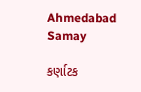Ahmedabad Samay

કર્ણાટક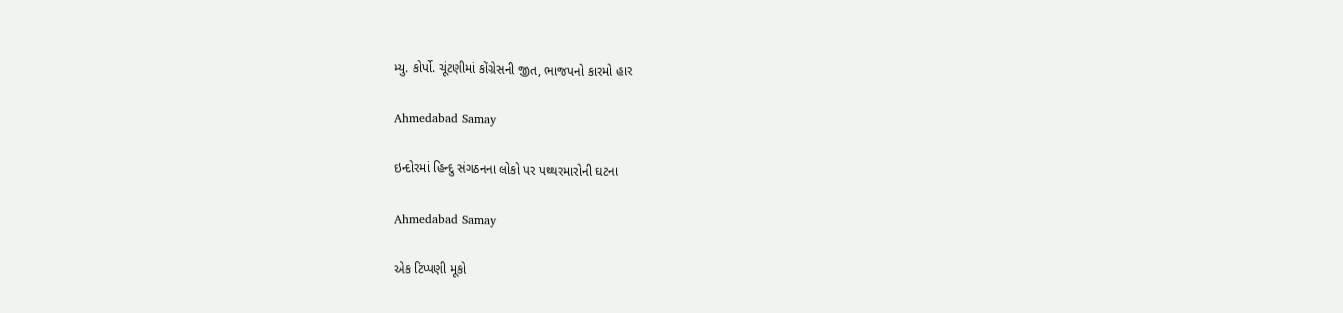મ્યુ. કોર્પો. ચૂંટણીમાં કોંગ્રેસની જીત, ભાજપનો કારમો હાર

Ahmedabad Samay

ઇન્દોરમાં હિન્દુ સંગઠનના લોકો પર પથ્થરમારોની ઘટના

Ahmedabad Samay

એક ટિપ્પણી મૂકો